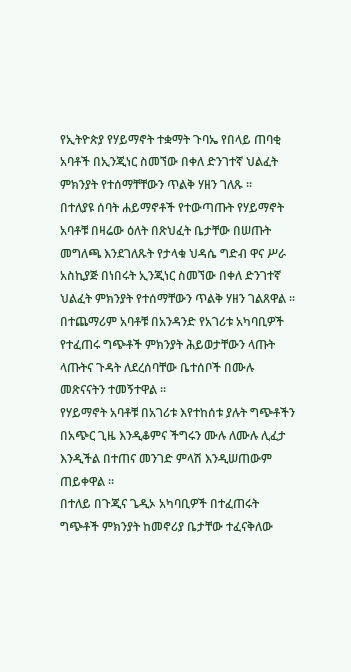የኢትዮጵያ የሃይማኖት ተቋማት ጉባኤ የበላይ ጠባቂ አባቶች በኢንጂነር ስመኘው በቀለ ድንገተኛ ህልፈት ምክንያት የተሰማቸቸውን ጥልቅ ሃዘን ገለጹ ።
በተለያዩ ሰባት ሐይማኖቶች የተውጣጡት የሃይማኖት አባቶቹ በዛሬው ዕለት በጽህፈት ቤታቸው በሠጡት መግለጫ እንደገለጹት የታላቁ ህዳሴ ግድብ ዋና ሥራ አስኪያጅ በነበሩት ኢንጂነር ስመኘው በቀለ ድንገተኛ ህልፈት ምክንያት የተሰማቸውን ጥልቅ ሃዘን ገልጸዋል ።
በተጨማሪም አባቶቹ በአንዳንድ የአገሪቱ አካባቢዎች የተፈጠሩ ግጭቶች ምክንያት ሕይወታቸውን ላጡት ላጡትና ጉዳት ለደረሰባቸው ቤተሰቦች በሙሉ መጽናናትን ተመኝተዋል ።
የሃይማኖት አባቶቹ በአገሪቱ እየተከሰቱ ያሉት ግጭቶችን በአጭር ጊዜ እንዲቆምና ችግሩን ሙሉ ለሙሉ ሊፈታ እንዲችል በተጠና መንገድ ምላሽ እንዲሠጠውም ጠይቀዋል ።
በተለይ በጉጂና ጌዲኦ አካባቢዎች በተፈጠሩት ግጭቶች ምክንያት ከመኖሪያ ቤታቸው ተፈናቅለው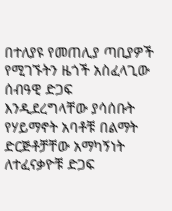በተለያዩ የመጠሊያ ጣቢያዎች የሚገኙትን ዜጎች አስፈላጊው ሰብዓዊ ድጋፍ እንዲደረግላቸው ያሳሰቡት የሃይማኖት አባቶቹ በልማት ድርጅቶቻቸው አማካኝነት ለተፈናቃዮቹ ድጋፍ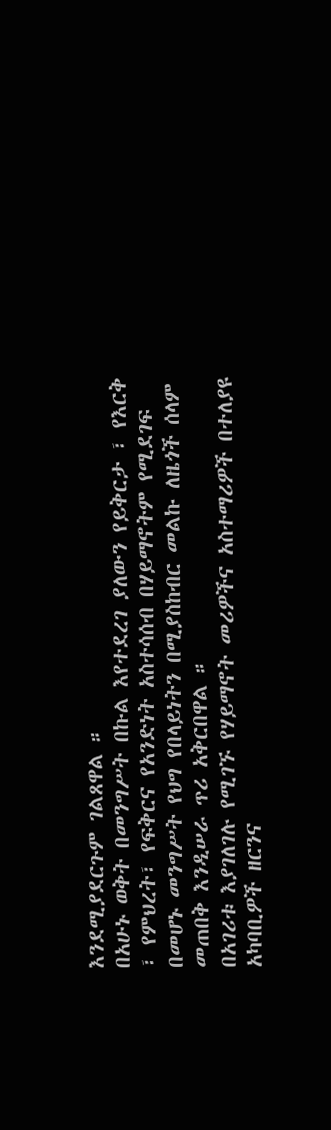እንደሚያደርጉም ገልጸዋል ።
በአሁኑ ወቅት በመንግሥት በኩል እየተደረገ ያለውን የይቅርታ ፣ የእርቅ ፣ የምህረት፣ የፍቅርና የአንድነት አስተሳሰብ በሃይማኖትም የሚደገፍ በመሆኑ መንግሥት የህግ የበላይነትን በሚያስከብር መልኩ ለዜጎች ሰላም መጠበቅ እንዲሠራ ጥሪ አቅርበዋል ።
በአገሪቱ እያገለገሉ የሚገኙ የሃይማኖት መሪዎችና አስተማሪዎች በተለያዩ አካባቢዎች ዘርንና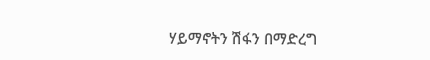ሃይማኖትን ሽፋን በማድረግ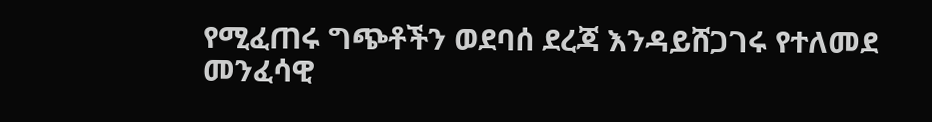የሚፈጠሩ ግጭቶችን ወደባሰ ደረጃ እንዳይሸጋገሩ የተለመደ መንፈሳዊ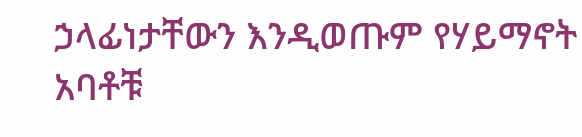ኃላፊነታቸውን እንዲወጡም የሃይማኖት አባቶቹ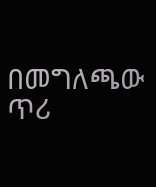በመግለጫው ጥሪ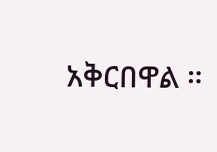አቅርበዋል ።